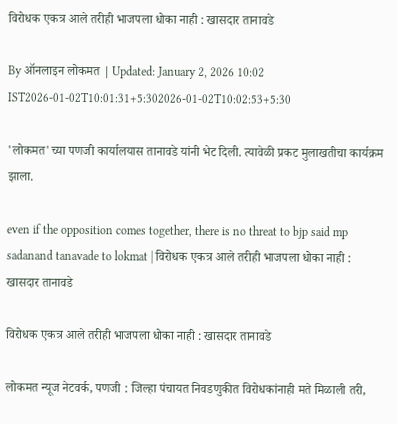विरोधक एकत्र आले तरीही भाजपला धोका नाही : खासदार तानावडे

By ऑनलाइन लोकमत | Updated: January 2, 2026 10:02 IST2026-01-02T10:01:31+5:302026-01-02T10:02:53+5:30

'लोकमत'च्या पणजी कार्यालयास तानावडे यांनी भेट दिली. त्यावेळी प्रकट मुलाखतीचा कार्यक्रम झाला.

even if the opposition comes together, there is no threat to bjp said mp sadanand tanavade to lokmat | विरोधक एकत्र आले तरीही भाजपला धोका नाही : खासदार तानावडे

विरोधक एकत्र आले तरीही भाजपला धोका नाही : खासदार तानावडे

लोकमत न्यूज नेटवर्क, पणजी : जिल्हा पंचायत निवडणुकीत विरोधकांनाही मते मिळाली तरी,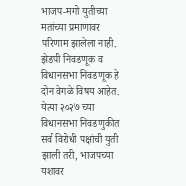भाजप-मगो युतीच्या मतांच्या प्रमाणावर परिणाम झालेला नाही. झेडपी निवडणूक व विधानसभा निवडणूक हे दोन वेगळे विषय आहेत. येत्या २०२७ च्या विधानसभा निवडणुकीत सर्व विरोधी पक्षांची युती झाली तरी, भाजपच्या यशावर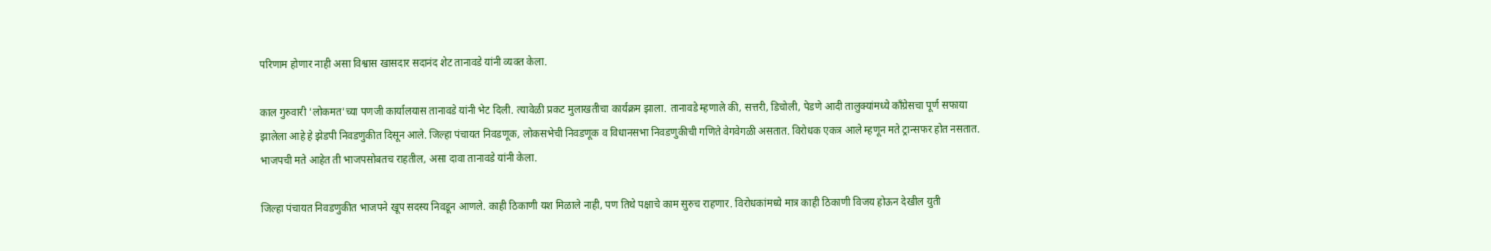परिणाम होणार नाही असा विश्वास खासदार सदानंद शेट तानावडे यांनी व्यक्त केला.

काल गुरुवारी 'लोकमत'च्या पणजी कार्यालयास तानावडे यांनी भेट दिली. त्यावेळी प्रकट मुलाखतीचा कार्यक्रम झाला. तानावडे म्हणाले की, सत्तरी, डिचोली, पेडणे आदी तालुक्यांमध्ये काँग्रेसचा पूर्ण सफाया झालेला आहे हे झेडपी निवडणुकीत दिसून आले. जिल्हा पंचायत निवडणूक, लोकसभेची निवडणूक व विधानसभा निवडणुकीची गणिते वेगवेगळी असतात. विरोधक एकत्र आले म्हणून मते ट्रान्सफर होत नसतात. भाजपची मते आहेत ती भाजपसोबतच राहतील, असा दावा तानावडे यांनी केला.

जिल्हा पंचायत निवडणुकीत भाजपने खूप सदस्य निवडून आणले. काही ठिकाणी यश मिळाले नाही, पण तिथे पक्षाचे काम सुरुच राहणार. विरोधकांमध्ये मात्र काही ठिकाणी विजय होऊन देखील युती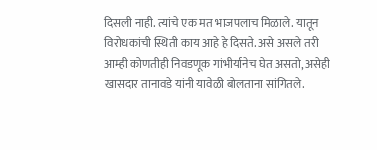दिसली नाही. त्यांचे एक मत भाजपलाच मिळाले. यातून विरोधकांची स्थिती काय आहे हे दिसते. असे असले तरी आम्ही कोणतीही निवडणूक गांभीर्यानेच घेत असतो, असेही खासदार तानावडे यांनी यावेळी बोलताना सांगितले.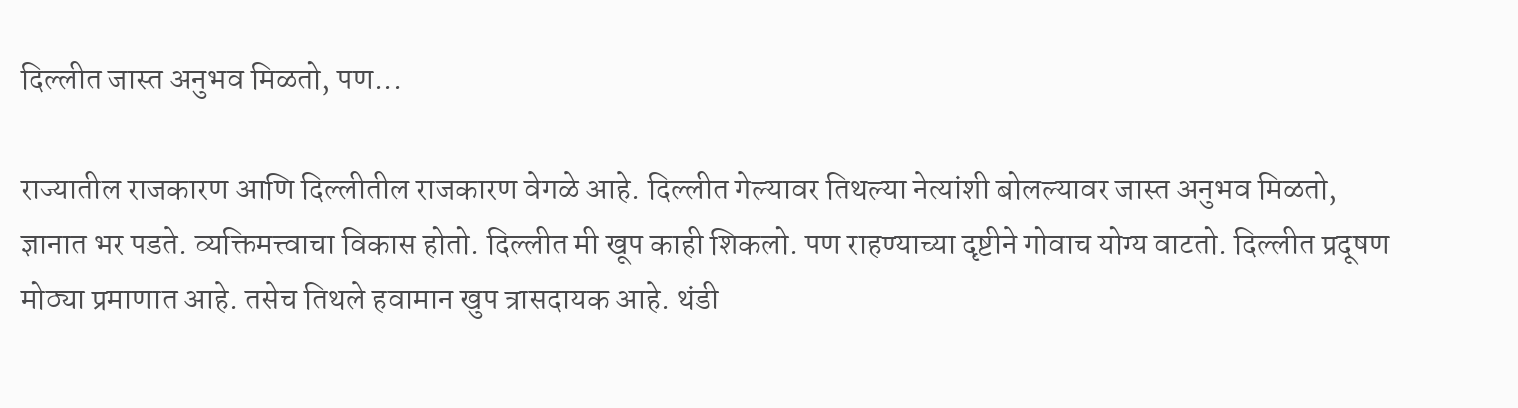दिल्लीत जास्त अनुभव मिळतो, पण...

राज्यातील राजकारण आणि दिल्लीतील राजकारण वेगळे आहे. दिल्लीत गेल्यावर तिथल्या नेत्यांशी बोलल्यावर जास्त अनुभव मिळतो, ज्ञानात भर पडते. व्यक्तिमत्त्वाचा विकास होतो. दिल्लीत मी खूप काही शिकलो. पण राहण्याच्या दृष्टीने गोवाच योग्य वाटतो. दिल्लीत प्रदूषण मोठ्या प्रमाणात आहे. तसेच तिथले हवामान खुप त्रासदायक आहे. थंडी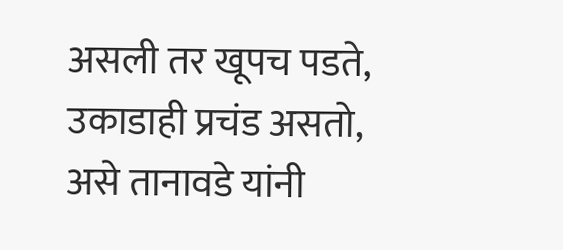असली तर खूपच पडते, उकाडाही प्रचंड असतो, असे तानावडे यांनी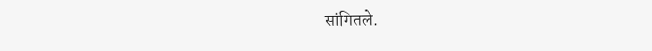सांगितले.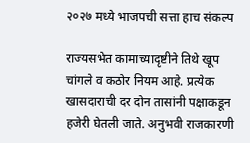२०२७ मध्ये भाजपची सत्ता हाच संकल्प

राज्यसभेत कामाच्यादृष्टीने तिथे खूप चांगले व कठोर नियम आहे. प्रत्येक खासदाराची दर दोन तासांनी पक्षाकडून हजेरी घेतली जाते. अनुभवी राजकारणी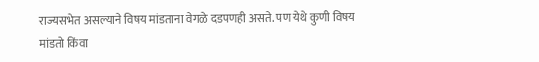राज्यसभेत असल्याने विषय मांडताना वेगळे दडपणही असते. पण येथे कुणी विषय मांडतो किंवा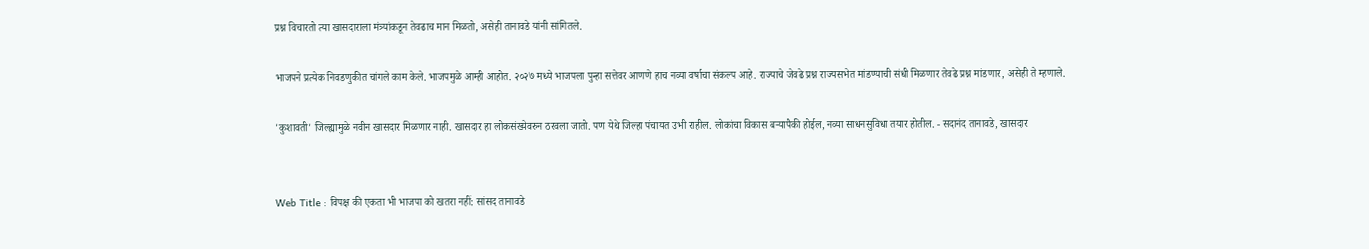प्रश्न विचारतो त्या खासदाराला मंत्र्यांकडून तेवढाच मान मिळतो, असेही तानावडे यांनी सांगितले.

भाजपने प्रत्येक निवडणुकीत चांगले काम केले. भाजपमुळे आम्ही आहोत. २०२७ मध्ये भाजपला पुन्हा सत्तेवर आणणे हाच नव्या वर्षाचा संकल्प आहे. राज्याचे जेवढे प्रश्न राज्यसभेत मांडण्याची संधी मिळणार तेवढे प्रश्न मांडणार, असेही ते म्हणाले.

'कुशावती' जिल्ह्यामुळे नवीन खासदार मिळणार नाही. खासदार हा लोकसंख्येवरुन ठरवला जातो. पण येथे जिल्हा पंचायत उभी राहील. लोकांचा विकास बऱ्यापैकी होईल, नव्या साधनसुविधा तयार होतील. - सदानंद तानावडे, खासदार


Web Title : विपक्ष की एकता भी भाजपा को खतरा नहीं: सांसद तानावडे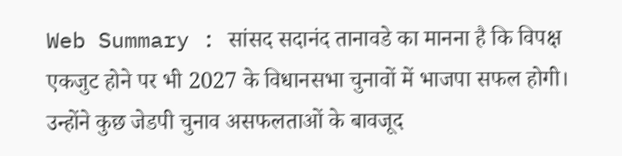Web Summary : सांसद सदानंद तानावडे का मानना है कि विपक्ष एकजुट होने पर भी 2027 के विधानसभा चुनावों में भाजपा सफल होगी। उन्होंने कुछ जेडपी चुनाव असफलताओं के बावजूद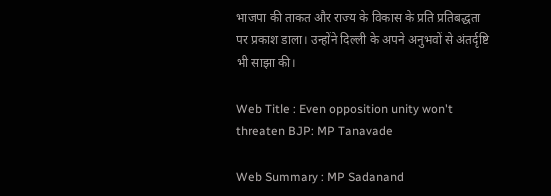भाजपा की ताकत और राज्य के विकास के प्रति प्रतिबद्धता पर प्रकाश डाला। उन्होंने दिल्ली के अपने अनुभवों से अंतर्दृष्टि भी साझा की।

Web Title : Even opposition unity won't threaten BJP: MP Tanavade

Web Summary : MP Sadanand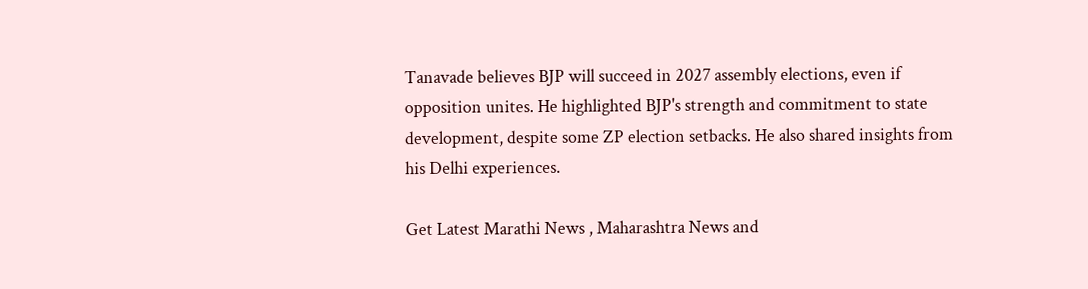Tanavade believes BJP will succeed in 2027 assembly elections, even if opposition unites. He highlighted BJP's strength and commitment to state development, despite some ZP election setbacks. He also shared insights from his Delhi experiences.

Get Latest Marathi News , Maharashtra News and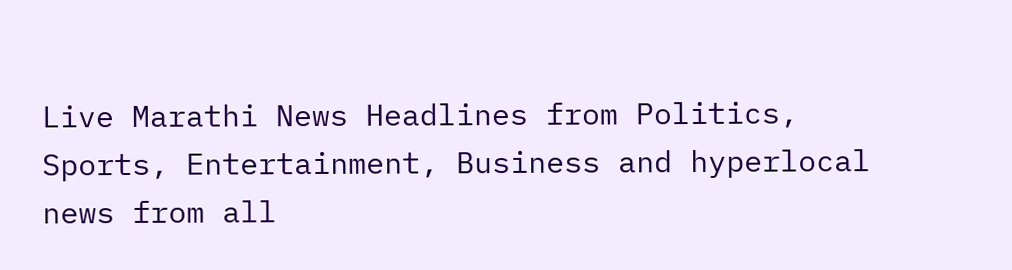Live Marathi News Headlines from Politics, Sports, Entertainment, Business and hyperlocal news from all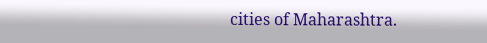cities of Maharashtra.